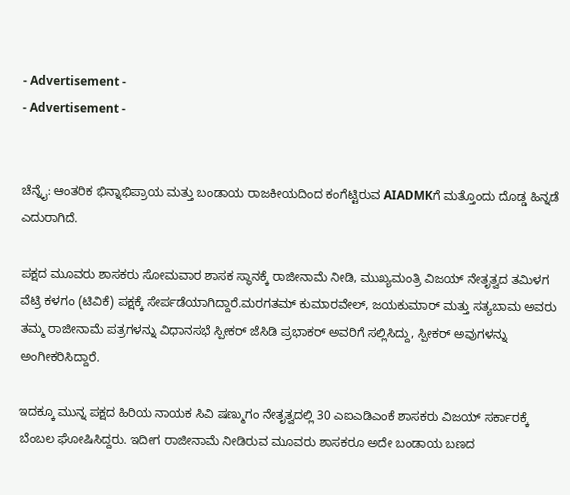- Advertisement -
- Advertisement -


ಚೆನ್ನೈ: ಆಂತರಿಕ ಭಿನ್ನಾಭಿಪ್ರಾಯ ಮತ್ತು ಬಂಡಾಯ ರಾಜಕೀಯದಿಂದ ಕಂಗೆಟ್ಟಿರುವ AIADMKಗೆ ಮತ್ತೊಂದು ದೊಡ್ಡ ಹಿನ್ನಡೆ ಎದುರಾಗಿದೆ.

ಪಕ್ಷದ ಮೂವರು ಶಾಸಕರು ಸೋಮವಾರ ಶಾಸಕ ಸ್ಥಾನಕ್ಕೆ ರಾಜೀನಾಮೆ ನೀಡಿ, ಮುಖ್ಯಮಂತ್ರಿ ವಿಜಯ್ ನೇತೃತ್ವದ ತಮಿಳಗ ವೆಟ್ರಿ ಕಳಗಂ (ಟಿವಿಕೆ) ಪಕ್ಷಕ್ಕೆ ಸೇರ್ಪಡೆಯಾಗಿದ್ದಾರೆ.ಮರಗತಮ್ ಕುಮಾರವೇಲ್, ಜಯಕುಮಾರ್ ಮತ್ತು ಸತ್ಯಬಾಮ ಅವರು ತಮ್ಮ ರಾಜೀನಾಮೆ ಪತ್ರಗಳನ್ನು ವಿಧಾನಸಭೆ ಸ್ಪೀಕರ್ ಜೆಸಿಡಿ ಪ್ರಭಾಕರ್ ಅವರಿಗೆ ಸಲ್ಲಿಸಿದ್ದು, ಸ್ಪೀಕರ್ ಅವುಗಳನ್ನು ಅಂಗೀಕರಿಸಿದ್ದಾರೆ.

ಇದಕ್ಕೂ ಮುನ್ನ ಪಕ್ಷದ ಹಿರಿಯ ನಾಯಕ ಸಿವಿ ಷಣ್ಮುಗಂ ನೇತೃತ್ವದಲ್ಲಿ 30 ಎಐಎಡಿಎಂಕೆ ಶಾಸಕರು ವಿಜಯ್ ಸರ್ಕಾರಕ್ಕೆ ಬೆಂಬಲ ಘೋಷಿಸಿದ್ದರು. ಇದೀಗ ರಾಜೀನಾಮೆ ನೀಡಿರುವ ಮೂವರು ಶಾಸಕರೂ ಅದೇ ಬಂಡಾಯ ಬಣದ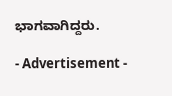ಭಾಗವಾಗಿದ್ದರು.

- Advertisement -